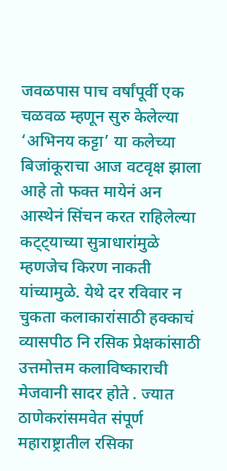जवळपास पाच वर्षांपूर्वी एक चळवळ म्हणून सुरु केलेल्या ‘अभिनय कट्टा’ या कलेच्या बिजांकूराचा आज वटवृक्ष झाला आहे तो फक्त मायेनं अन आस्थेनं सिंचन करत राहिलेल्या कट्ट्याच्या सुत्राधारांमुळे म्हणजेच किरण नाकती यांच्यामुळे. येथे दर रविवार न चुकता कलाकारांसाठी हक्काचं व्यासपीठ नि रसिक प्रेक्षकांसाठी उत्तमोत्तम कलाविष्काराची मेजवानी सादर होते . ज्यात ठाणेकरांसमवेत संपूर्ण महाराष्ट्रातील रसिका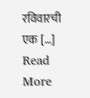रविवारची एक […]
Read More